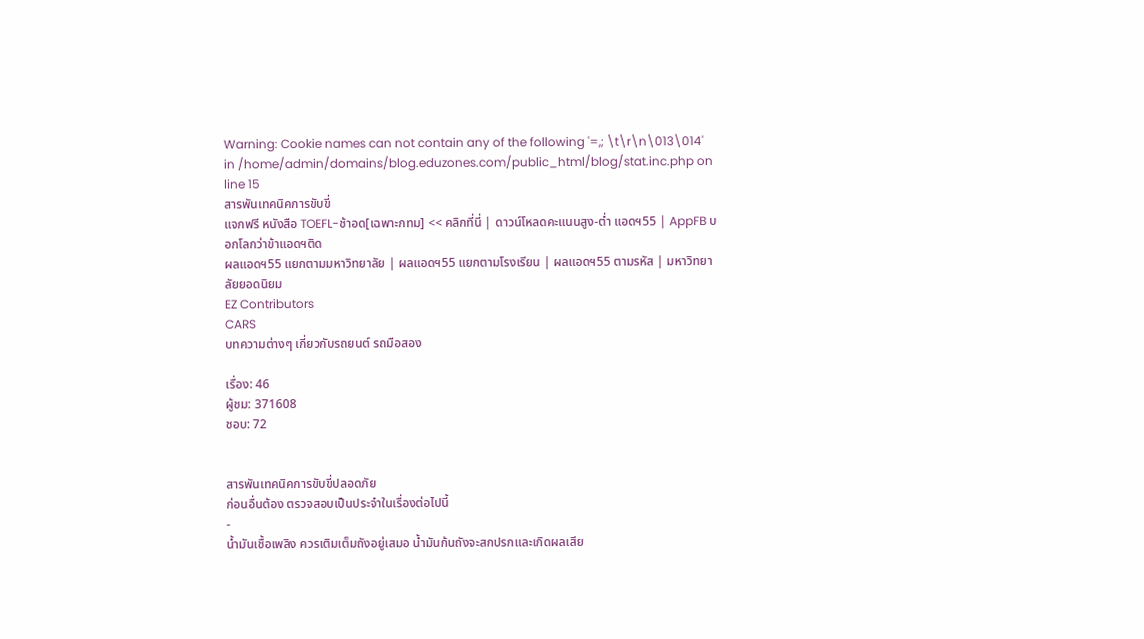Warning: Cookie names can not contain any of the following '=,; \t\r\n\013\014' in /home/admin/domains/blog.eduzones.com/public_html/blog/stat.inc.php on line 15
สารพันเทคนิคการขับขี่
แจกฟรี หนังสือ TOEFL-ช้าอด[เฉพาะกทม] << คลิกที่นี่ | ดาวน์โหลดคะแนนสูง-ต่ำ แอดฯ55 | AppFB บอกโลกว่าข้าแอดฯติด
ผลแอดฯ55 แยกตามมหาวิทยาลัย | ผลแอดฯ55 แยกตามโรงเรียน | ผลแอดฯ55 ตามรหัส | มหาวิทยาลัยยอดนิยม
EZ Contributors
CARS
บทความต่างๆ เกี่ยวกับรถยนต์ รถมือสอง

เรื่อง: 46
ผู้ชม: 371608
ชอบ: 72


สารพันเทคนิคการขับขี่ปลอดภัย
ก่อนอื่นต้อง ตรวจสอบเป็นประจำในเรื่องต่อไปนี้
-
น้ำมันเชื้อเพลิง ควรเติมเต็มถังอยู่เสมอ น้ำมันก้นถังจะสกปรกและเกิดผลเสีย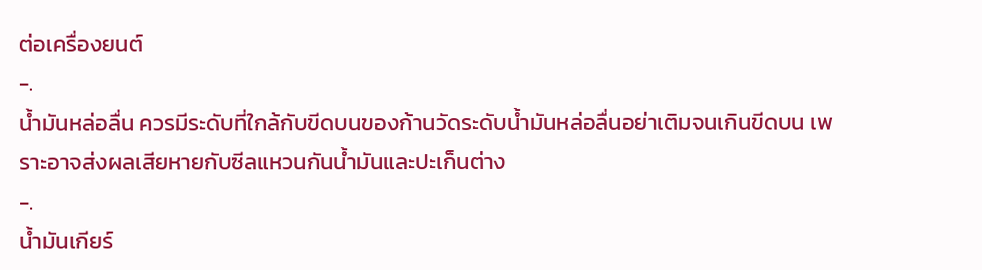ต่อเครื่องยนต์
-.
น้ำมันหล่อลื่น ควรมีระดับที่ใกล้กับขีดบนของก้านวัดระดับน้ำมันหล่อลื่นอย่าเติมจนเกินขีดบน เพราะอาจส่งผลเสียหายกับซีลแหวนกันน้ำมันและปะเก็นต่าง
-.
น้ำมันเกียร์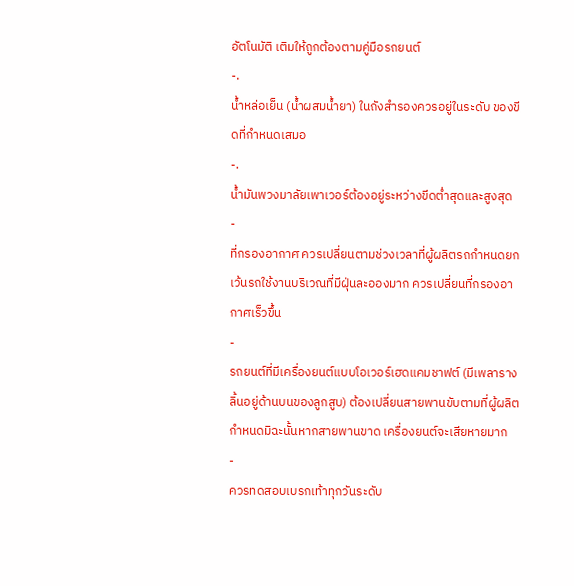อัตโนมัติ เติมให้ถูกต้องตามคู่มือรถยนต์
-.
น้ำหล่อเย็น (น้ำผสมน้ำยา) ในถังสำรองควรอยู่ในระดับ ของขีดที่กำหนดเสมอ
-.
น้ำมันพวงมาลัยเพาเวอร์ต้องอยู่ระหว่างขีดต่ำสุดและสูงสุด
-
ที่กรองอากาศ ควรเปลี่ยนตามช่วงเวลาที่ผู้ผลิตรถกำหนดยกเว้นรถใช้งานบริเวณที่มีฝุ่นละอองมาก ควรเปลี่ยนที่กรองอากาศเร็วขึ้น
-
รถยนต์ที่มีเครื่องยนต์แบบโอเวอร์เฮดแคมชาฟต์ (มีเพลารางลิ้นอยู่ด้านบนของลูกสูบ) ต้องเปลี่ยนสายพานขับตามที่ผู้ผลิตกำหนดมิฉะนั้นหากสายพานขาด เครื่องยนต์จะเสียหายมาก
-
ควรทดสอบเบรกเท้าทุกวันระดับ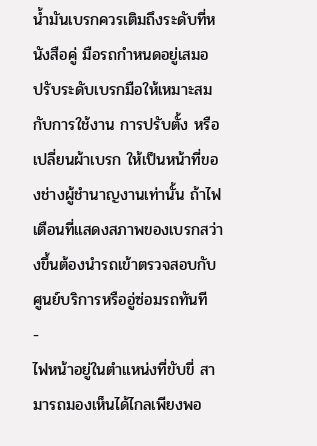น้ำมันเบรกควรเติมถึงระดับที่หนังสือคู่ มือรถกำหนดอยู่เสมอ ปรับระดับเบรกมือให้เหมาะสมกับการใช้งาน การปรับตั้ง หรือเปลี่ยนผ้าเบรก ให้เป็นหน้าที่ของช่างผู้ชำนาญงานเท่านั้น ถ้าไฟเตือนที่แสดงสภาพของเบรกสว่างขึ้นต้องนำรถเข้าตรวจสอบกับศูนย์บริการหรืออู่ซ่อมรถทันที
-
ไฟหน้าอยู่ในตำแหน่งที่ขับขี่ สามารถมองเห็นได้ไกลเพียงพอ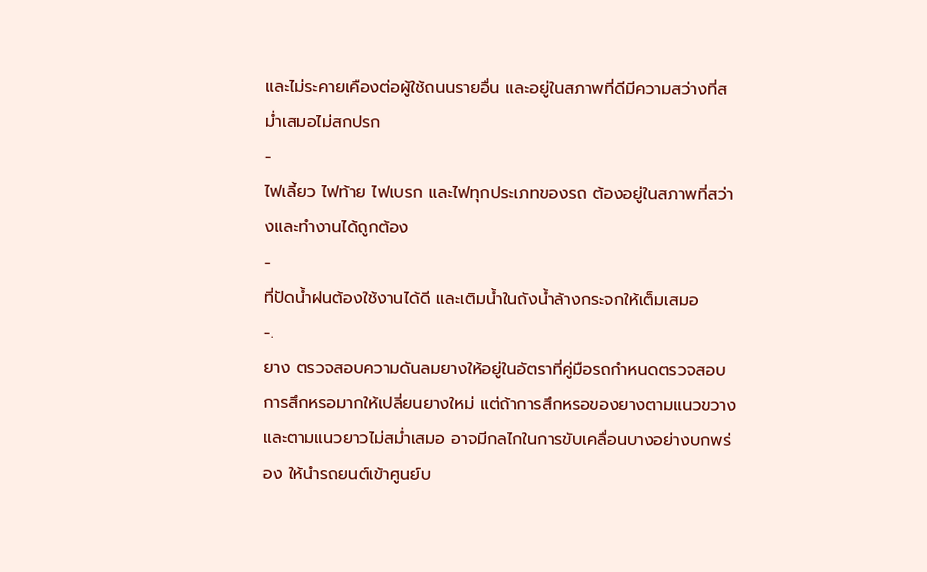และไม่ระคายเคืองต่อผู้ใช้ถนนรายอื่น และอยู่ในสภาพที่ดีมีความสว่างที่สม่ำเสมอไม่สกปรก
-
ไฟเลี้ยว ไฟท้าย ไฟเบรก และไฟทุกประเภทของรถ ต้องอยู่ในสภาพที่สว่างและทำงานได้ถูกต้อง
-
ที่ปัดน้ำฝนต้องใช้งานได้ดี และเติมน้ำในถังน้ำล้างกระจกให้เต็มเสมอ
-.
ยาง ตรวจสอบความดันลมยางให้อยู่ในอัตราที่คู่มือรถกำหนดตรวจสอบการสึกหรอมากให้เปลี่ยนยางใหม่ แต่ถ้าการสึกหรอของยางตามแนวขวางและตามแนวยาวไม่สม่ำเสมอ อาจมีกลไกในการขับเคลื่อนบางอย่างบกพร่อง ให้นำรถยนต์เข้าศูนย์บ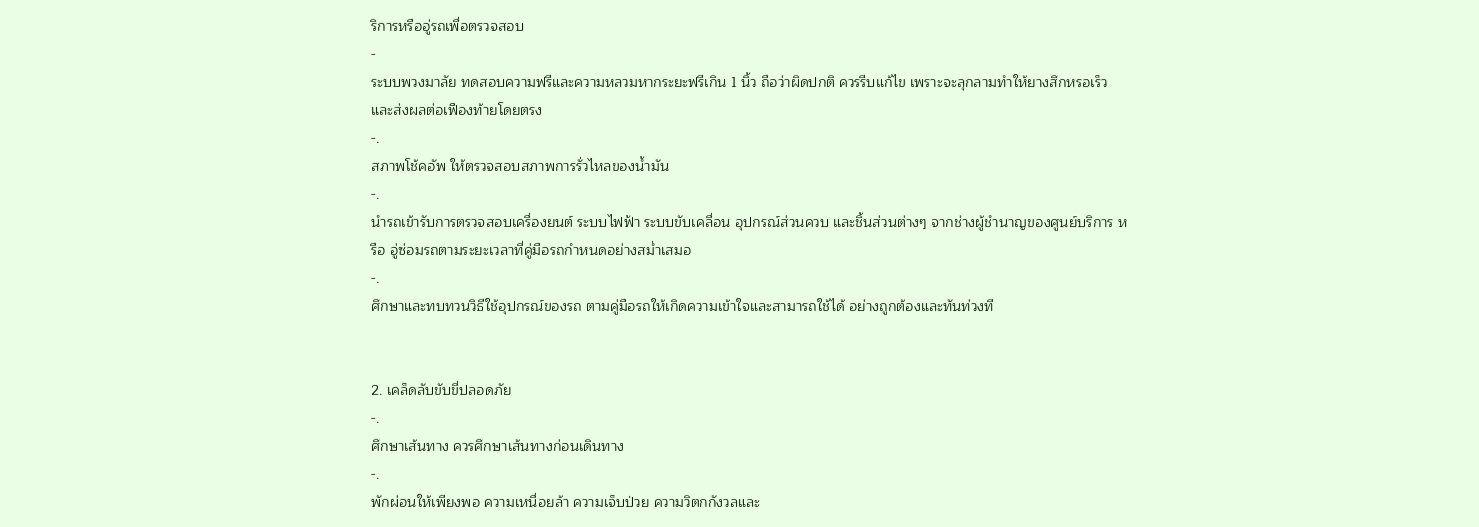ริการหรืออู่รถเพื่อตรวจสอบ
-
ระบบพวงมาลัย ทดสอบความฟรีและความหลวมหากระยะฟรีเกิน 1 นิ้ว ถือว่าผิดปกติ ควรรีบแก้ไข เพราะจะลุกลามทำให้ยางสึกหรอเร็ว และส่งผลต่อเฟืองท้ายโดยตรง
-.
สภาพโช้คอัพ ให้ตรวจสอบสภาพการรั่วไหลของน้ำมัน
-.
นำรถเข้ารับการตรวจสอบเครื่องยนต์ ระบบไฟฟ้า ระบบขับเคลื่อน อุปกรณ์ส่วนควบ และชิ้นส่วนต่างๆ จากช่างผู้ชำนาญของศูนย์บริการ หรือ อู่ซ่อมรถตามระยะเวลาที่คู่มือรถกำหนดอย่างสม่ำเสมอ
-.
ศึกษาและทบทวนวิธีใช้อุปกรณ์ของรถ ตามคู่มือรถให้เกิดความเข้าใจและสามารถใช้ได้ อย่างถูกต้องและทันท่วงที


2. เคล็ดลับขับขี่ปลอดภัย
-.
ศึกษาเส้นทาง ควรศึกษาเส้นทางก่อนเดินทาง
-.
พักผ่อนให้เพียงพอ ความเหนื่อยล้า ความเจ็บป่วย ความวิตกกังวลและ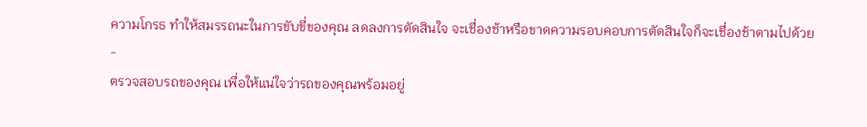ความโกรธ ทำให้สมรรถนะในการขับขี่ของคุณ ลดลงการตัดสินใจ จะเชื่องช้าหรือขาดความรอบคอบการตัดสินใจก็จะเชื่องช้าตามไปด้วย
-
ตรวจสอบรถของคุณ เพื่อให้แน่ใจว่ารถของคุณพร้อมอยู่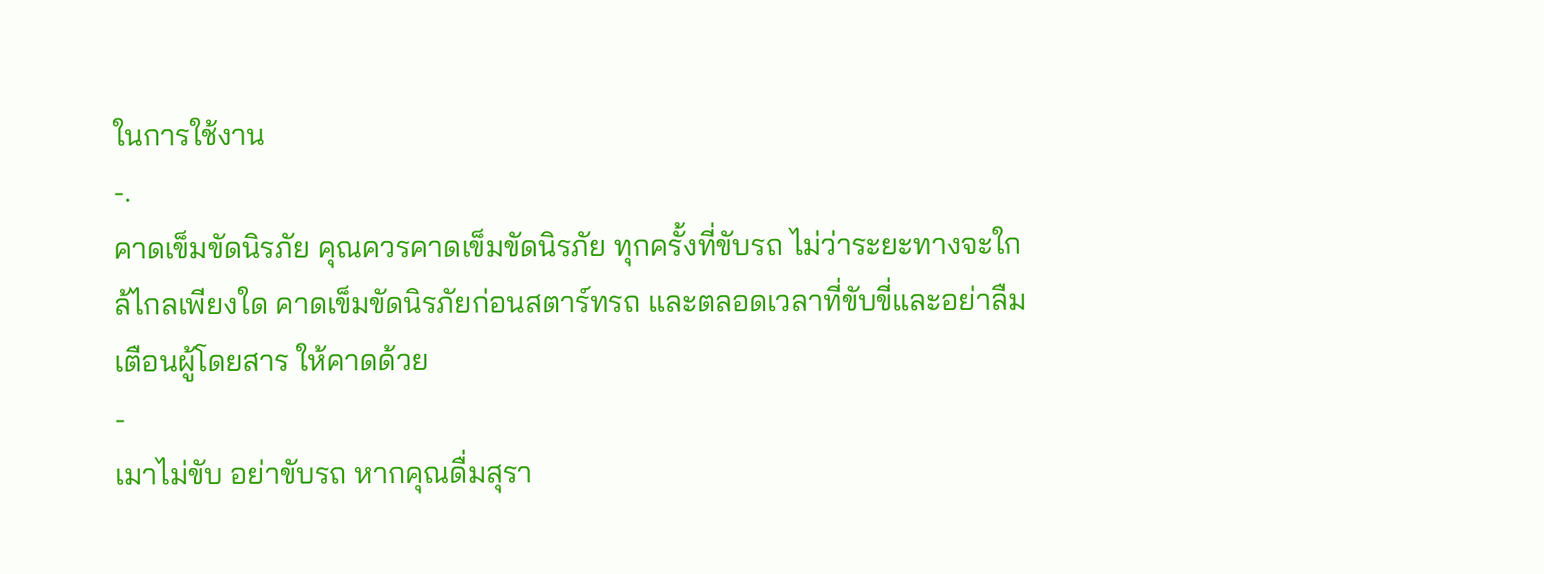ในการใช้งาน
-.
คาดเข็มขัดนิรภัย คุณควรคาดเข็มขัดนิรภัย ทุกครั้งที่ขับรถ ไม่ว่าระยะทางจะใกล้ไกลเพียงใด คาดเข็มขัดนิรภัยก่อนสตาร์ทรถ และตลอดเวลาที่ขับขี่และอย่าลืมเตือนผู้โดยสาร ให้คาดด้วย
-
เมาไม่ขับ อย่าขับรถ หากคุณดื่มสุรา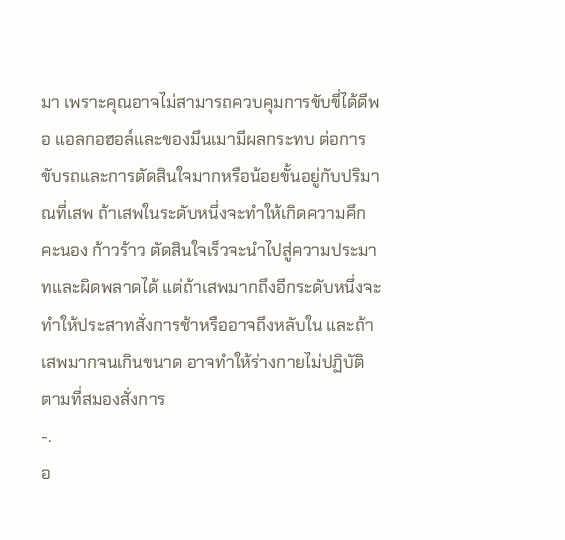มา เพราะคุณอาจไม่สามารถควบคุมการขับขี่ได้ดีพอ แอลกอฮอล์และของมึนเมามีผลกระทบ ต่อการขับรถและการตัดสินใจมากหรือน้อยขั้นอยู่กับปริมาณที่เสพ ถ้าเสพในระดับหนึ่งจะทำให้เกิดความคึกคะนอง ก้าวร้าว ตัดสินใจเร็วจะนำไปสู่ความประมาทและผิดพลาดได้ แต่ถ้าเสพมากถึงอีกระดับหนึ่งจะทำให้ประสาทสั่งการช้าหรืออาจถึงหลับใน และถ้าเสพมากจนเกินขนาด อาจทำให้ร่างกายไม่ปฏิบัติตามที่สมองสั่งการ
-.
อ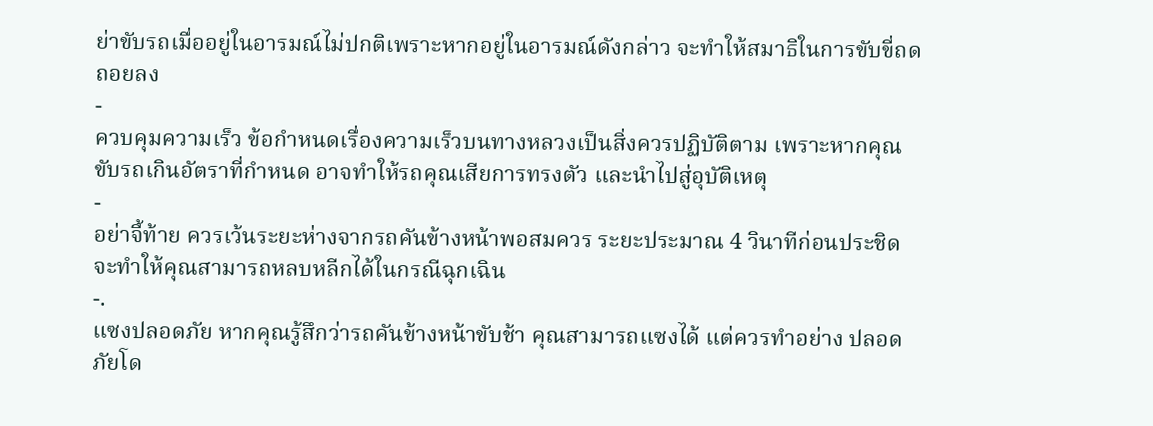ย่าขับรถเมื่ออยู่ในอารมณ์ไม่ปกติเพราะหากอยู่ในอารมณ์ดังกล่าว จะทำให้สมาธิในการขับขี่ถดถอยลง
-
ควบคุมความเร็ว ข้อกำหนดเรื่องความเร็วบนทางหลวงเป็นสิ่งควรปฏิบัติตาม เพราะหากคุณ ขับรถเกินอัตราที่กำหนด อาจทำให้รถคุณเสียการทรงตัว และนำไปสู่อุบัติเหตุ
-
อย่าจี้ท้าย ควรเว้นระยะห่างจากรถคันข้างหน้าพอสมควร ระยะประมาณ 4 วินาทีก่อนประชิด จะทำให้คุณสามารถหลบหลีกได้ในกรณีฉุกเฉิน
-.
แซงปลอดภัย หากคุณรู้สึกว่ารถคันข้างหน้าขับช้า คุณสามารถแซงได้ แต่ควรทำอย่าง ปลอดภัยโด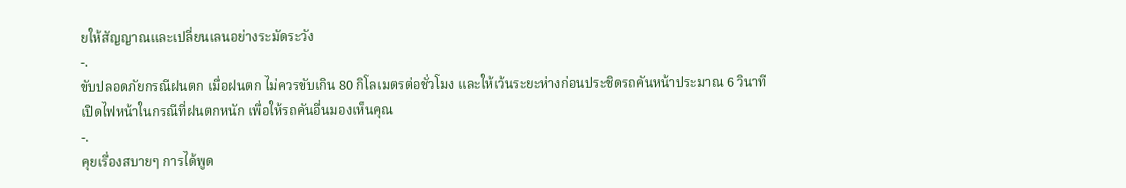ยให้สัญญาณและเปลี่ยนเลนอย่างระมัดระวัง
-.
ขับปลอดภัยกรณีฝนตก เมื่อฝนตก ไม่ควรขับเกิน 80 กิโลเมตรต่อชั่วโมง และให้เว้นระยะห่างก่อนประชิดรถคันหน้าประมาณ 6 วินาที เปิดไฟหน้าในกรณีที่ฝนตกหนัก เพื่อให้รถคันอื่นมองเห็นคุณ
-.
คุยเรื่องสบายๆ การได้พูด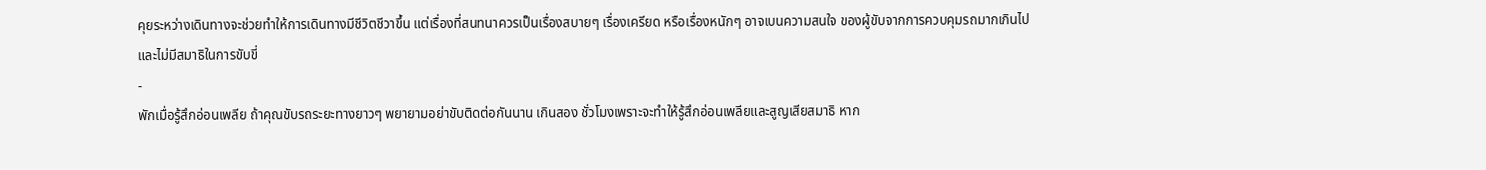คุยระหว่างเดินทางจะช่วยทำให้การเดินทางมีชีวิตชีวาขึ้น แต่เรื่องที่สนทนาควรเป็นเรื่องสบายๆ เรื่องเครียด หรือเรื่องหนักๆ อาจเบนความสนใจ ของผู้ขับจากการควบคุมรถมากเกินไป และไม่มีสมาธิในการขับขี่
-
พักเมื่อรู้สึกอ่อนเพลีย ถ้าคุณขับรถระยะทางยาวๆ พยายามอย่าขับติดต่อกันนาน เกินสอง ชั่วโมงเพราะจะทำให้รู้สึกอ่อนเพลียและสูญเสียสมาธิ หาก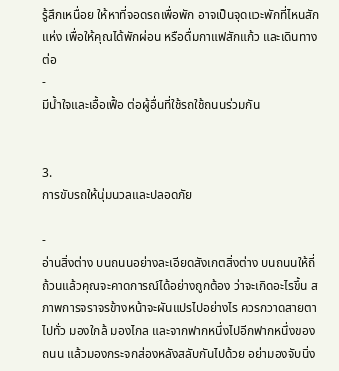รู้สึกเหนื่อย ให้หาที่จอดรถเพื่อพัก อาจเป็นจุดแวะพักที่ไหนสักแห่ง เพื่อให้คุณได้พักผ่อน หรือดื่มกาแฟสักแก้ว และเดินทางต่อ
-
มีน้ำใจและเอื้อเฟื้อ ต่อผู้อื่นที่ใช้รถใช้ถนนร่วมกัน


3.
การขับรถให้นุ่มนวลและปลอดภัย

-
อ่านสิ่งต่าง บนถนนอย่างละเอียดสังเกตสิ่งต่าง บนถนนให้ถี่ถ้วนแล้วคุณจะคาดการณ์ได้อย่างถูกต้อง ว่าจะเกิดอะไรขึ้น สภาพการจราจรข้างหน้าจะผันแปรไปอย่างไร ควรกวาดสายตาไปทั่ว มองใกล้ มองไกล และจากฟากหนึ่งไปอีกฟากหนึ่งของถนน แล้วมองกระจกส่องหลังสลับกันไปด้วย อย่ามองจับนิ่ง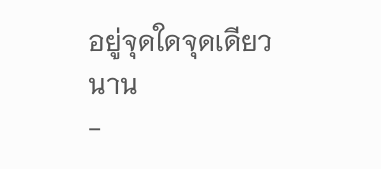อยู่จุดใดจุดเดียวนาน
-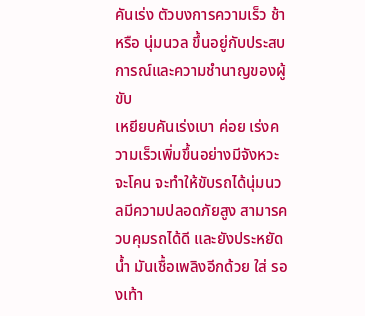คันเร่ง ตัวบงการความเร็ว ช้าหรือ นุ่มนวล ขึ้นอยู่กับประสบการณ์และความชำนาญของผู้ขับ
เหยียบคันเร่งเบา ค่อย เร่งความเร็วเพิ่มขึ้นอย่างมีจังหวะจะโคน จะทำให้ขับรถได้นุ่มนวลมีความปลอดภัยสูง สามารควบคุมรถได้ดี และยังประหยัด น้ำ มันเชื้อเพลิงอีกด้วย ใส่ รองเท้า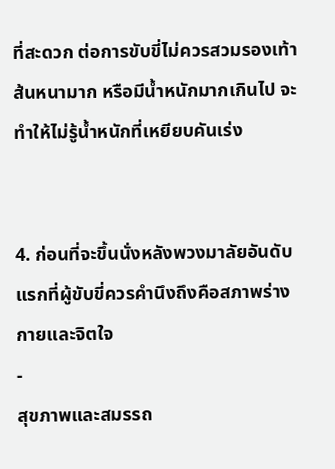ที่สะดวก ต่อการขับขี่ไม่ควรสวมรองเท้าส้นหนามาก หรือมีน้ำหนักมากเกินไป จะทำให้ไม่รู้น้ำหนักที่เหยียบคันเร่ง


4. ก่อนที่จะขึ้นนั่งหลังพวงมาลัยอันดับแรกที่ผู้ขับขี่ควรคำนึงถึงคือสภาพร่างกายและจิตใจ
-
สุขภาพและสมรรถ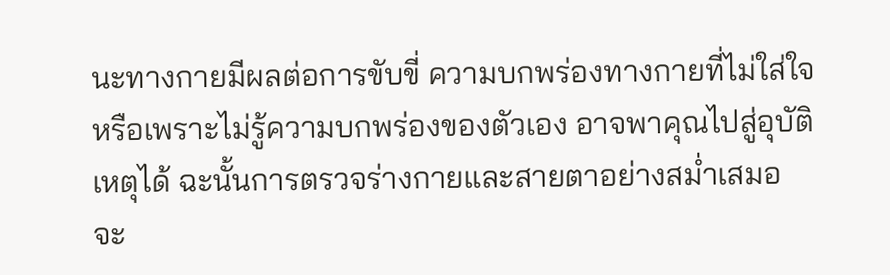นะทางกายมีผลต่อการขับขี่ ความบกพร่องทางกายที่ไม่ใส่ใจหรือเพราะไม่รู้ความบกพร่องของตัวเอง อาจพาคุณไปสู่อุบัติเหตุได้ ฉะนั้นการตรวจร่างกายและสายตาอย่างสม่ำเสมอ จะ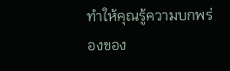ทำให้คุณรู้ความบกพร่องของ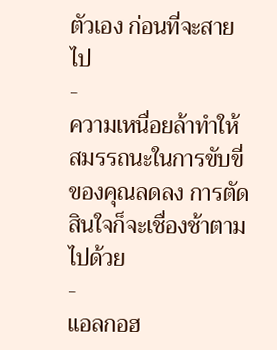ตัวเอง ก่อนที่จะสายไป
-
ความเหนื่อยล้าทำให้สมรรถนะในการขับขี่ของคุณลดลง การตัดสินใจก็จะเชื่องช้าตามไปด้วย
-
แอลกอฮ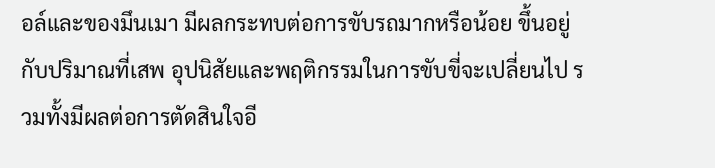อล์และของมึนเมา มีผลกระทบต่อการขับรถมากหรือน้อย ขึ้นอยู่กับปริมาณที่เสพ อุปนิสัยและพฤติกรรมในการขับขี่จะเปลี่ยนไป รวมทั้งมีผลต่อการตัดสินใจอี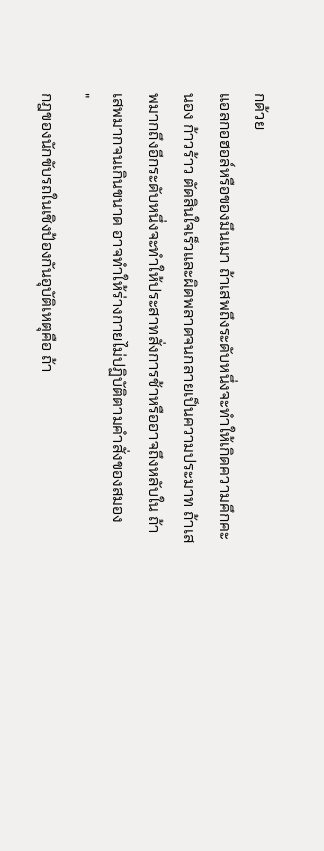กด้วย
แอลกอฮอล์หรือของมึนเมา ถ้าเสพถึงระดับหนึ่งจะทำให้เกิดความคึกคะนอง ก้าวร้าว ตัดสินใจเร็วและผิดพลาดจนกลายเป็นความประมาท ถ้าเสพมากถึงอีกระดับหนึ่งจะทำให้ประสาทสั่งการช้าหรืออาจถึงหลับใน ถ้าเสพมากจนเกินขนาด อาจทำให้ร่างกายไม่ปฏิบัติตามคำสั่งของสมอง
"
กฎของนักขับรถในเชิงป้องกันอุบัติเหตุคือ ถ้า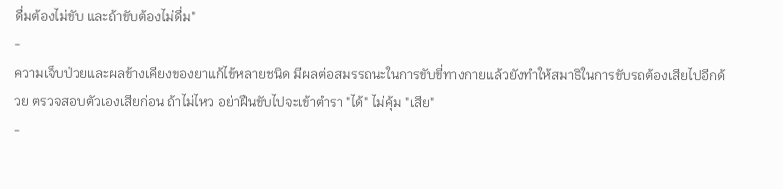ดื่มต้องไม่ขับ และถ้าขับต้องไม่ดื่ม"
-
ความเจ็บป่วยและผลข้างเคียงของยาแก้ไข้หลายชนิด มีผลต่อสมรรถนะในการขับขี่ทางกายแล้วยังทำให้สมาธิในการขับรถต้องเสียไปอีกด้วย ตรวจสอบตัวเองเสียก่อน ถ้าไม่ไหว อย่าฝืนขับไปจะเข้าตำรา "ได้" ไม่คุ้ม "เสีย"
-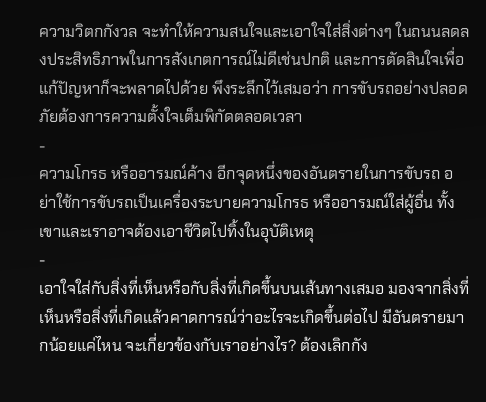ความวิตกกังวล จะทำให้ความสนใจและเอาใจใส่สิ่งต่างๆ ในถนนลดลงประสิทธิภาพในการสังเกตการณ์ไม่ดีเช่นปกติ และการตัดสินใจเพื่อแก้ปัญหาก็จะพลาดไปด้วย พึงระลึกไว้เสมอว่า การขับรถอย่างปลอดภัยต้องการความตั้งใจเต็มพิกัดตลอดเวลา
-
ความโกรธ หรืออารมณ์ค้าง อีกจุดหนึ่งของอันตรายในการขับรถ อย่าใช้การขับรถเป็นเครื่องระบายความโกรธ หรืออารมณ์ใส่ผู้อื่น ทั้งเขาและเราอาจต้องเอาชีวิตไปทิ้งในอุบัติเหตุ
-
เอาใจใส่กับสิ่งที่เห็นหรือกับสิ่งที่เกิดขึ้นบนเส้นทางเสมอ มองจากสิ่งที่เห็นหรือสิ่งที่เกิดแล้วคาดการณ์ว่าอะไรจะเกิดขึ้นต่อไป มีอันตรายมากน้อยแค่ไหน จะเกี่ยวข้องกับเราอย่างไร? ต้องเลิกกัง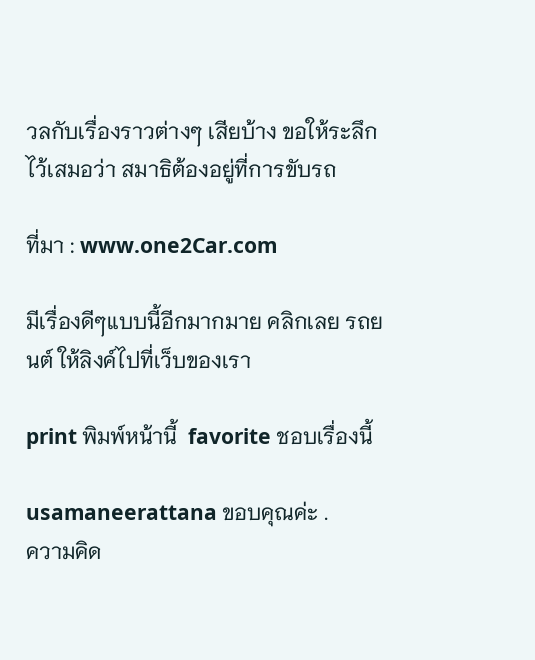วลกับเรื่องราวต่างๆ เสียบ้าง ขอให้ระลึกไว้เสมอว่า สมาธิต้องอยู่ที่การขับรถ

ที่มา : www.one2Car.com

มีเรื่องดีๆแบบนี้อีกมากมาย คลิกเลย รถยนต์ ให้ลิงค์ไปที่เว็บของเรา

print พิมพ์หน้านี้  favorite ชอบเรื่องนี้

usamaneerattana ขอบคุณค่ะ .
ความคิด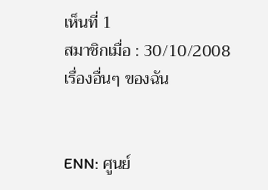เห็นที่ 1
สมาชิกเมื่อ : 30/10/2008
เรื่องอื่นๆ ของฉัน


ENN: ศูนย์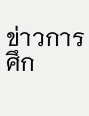ข่าวการศึก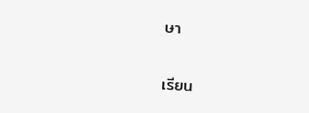ษา

เรียน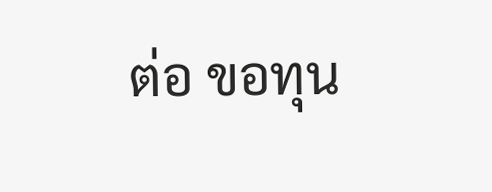ต่อ ขอทุน